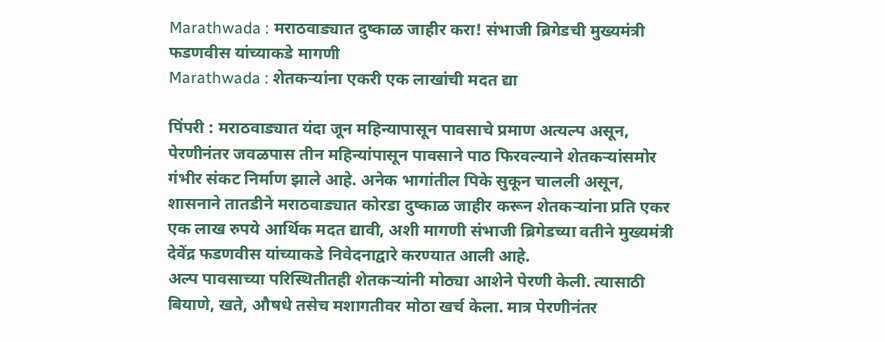Marathwada : मराठवाड्यात दुष्काळ जाहीर करा! संभाजी ब्रिगेडची मुख्यमंत्री फडणवीस यांच्याकडे मागणी
Marathwada : शेतकऱ्यांना एकरी एक लाखांची मदत द्या

पिंपरी : मराठवाड्यात यंदा जून महिन्यापासून पावसाचे प्रमाण अत्यल्प असून, पेरणीनंतर जवळपास तीन महिन्यांपासून पावसाने पाठ फिरवल्याने शेतकऱ्यांसमोर गंभीर संकट निर्माण झाले आहे. अनेक भागांतील पिके सुकून चालली असून, शासनाने तातडीने मराठवाड्यात कोरडा दुष्काळ जाहीर करून शेतकऱ्यांना प्रति एकर एक लाख रुपये आर्थिक मदत द्यावी, अशी मागणी संभाजी ब्रिगेडच्या वतीने मुख्यमंत्री देवेंद्र फडणवीस यांच्याकडे निवेदनाद्वारे करण्यात आली आहे.
अल्प पावसाच्या परिस्थितीतही शेतकऱ्यांनी मोठ्या आशेने पेरणी केली. त्यासाठी बियाणे, खते, औषधे तसेच मशागतीवर मोठा खर्च केला. मात्र पेरणीनंतर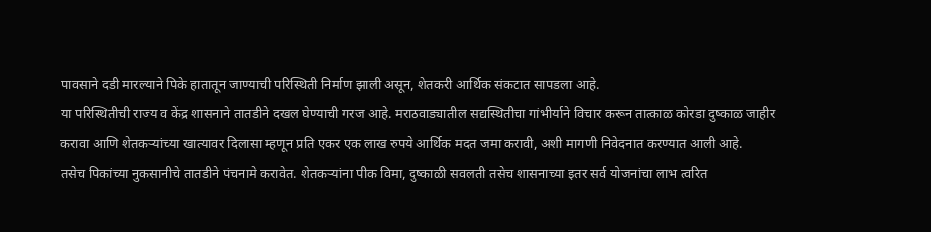पावसाने दडी मारल्याने पिके हातातून जाण्याची परिस्थिती निर्माण झाली असून, शेतकरी आर्थिक संकटात सापडला आहे.
या परिस्थितीची राज्य व केंद्र शासनाने तातडीने दखल घेण्याची गरज आहे. मराठवाड्यातील सद्यस्थितीचा गांभीर्याने विचार करून तात्काळ कोरडा दुष्काळ जाहीर करावा आणि शेतकऱ्यांच्या खात्यावर दिलासा म्हणून प्रति एकर एक लाख रुपये आर्थिक मदत जमा करावी, अशी मागणी निवेदनात करण्यात आली आहे.
तसेच पिकांच्या नुकसानीचे तातडीने पंचनामे करावेत. शेतकऱ्यांना पीक विमा, दुष्काळी सवलती तसेच शासनाच्या इतर सर्व योजनांचा लाभ त्वरित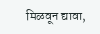मिळवून द्यावा,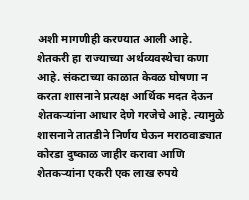अशी मागणीही करण्यात आली आहे.
शेतकरी हा राज्याच्या अर्थव्यवस्थेचा कणा आहे. संकटाच्या काळात केवळ घोषणा न करता शासनाने प्रत्यक्ष आर्थिक मदत देऊन शेतकऱ्यांना आधार देणे गरजेचे आहे. त्यामुळे शासनाने तातडीने निर्णय घेऊन मराठवाड्यात कोरडा दुष्काळ जाहीर करावा आणि शेतकऱ्यांना एकरी एक लाख रुपये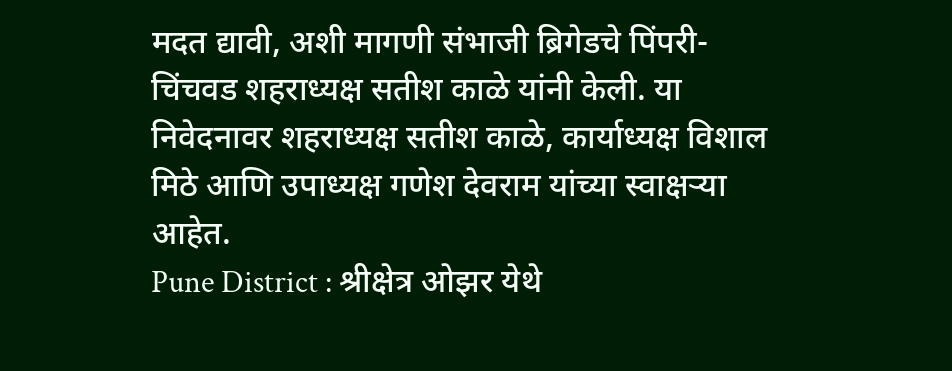मदत द्यावी, अशी मागणी संभाजी ब्रिगेडचे पिंपरी-चिंचवड शहराध्यक्ष सतीश काळे यांनी केली. या निवेदनावर शहराध्यक्ष सतीश काळे, कार्याध्यक्ष विशाल मिठे आणि उपाध्यक्ष गणेश देवराम यांच्या स्वाक्षऱ्या आहेत.
Pune District : श्रीक्षेत्र ओझर येथे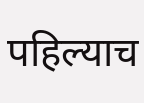पहिल्याच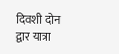दिवशी दोन द्वार यात्रा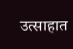उत्साहात